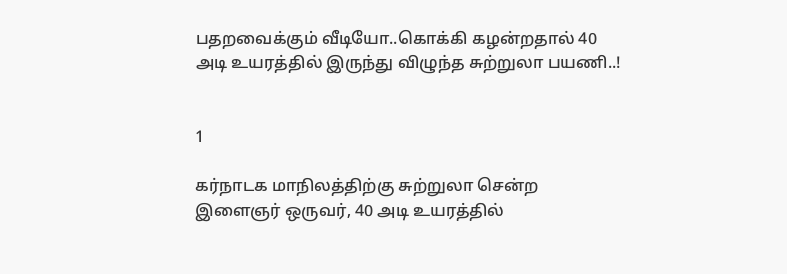பதறவைக்கும் வீடியோ..கொக்கி கழன்றதால் 40 அடி உயரத்தில் இருந்து விழுந்த சுற்றுலா பயணி..!


1

கர்நாடக மாநிலத்திற்கு சுற்றுலா சென்ற இளைஞர் ஒருவர், 40 அடி உயரத்தில்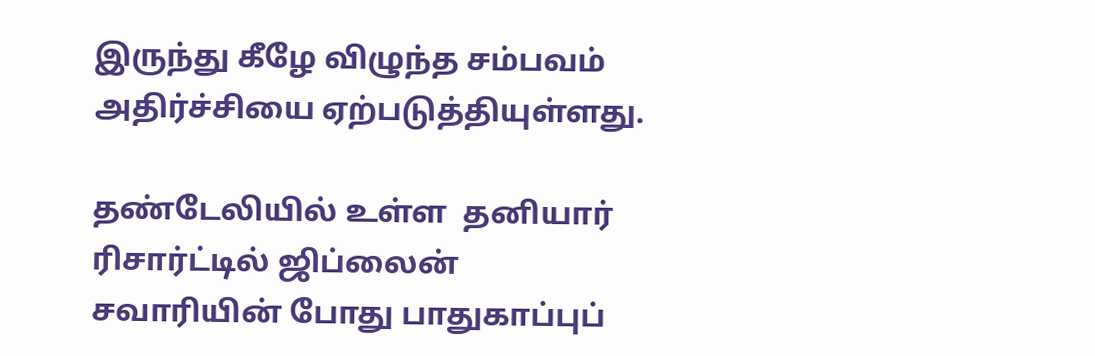இருந்து கீழே விழுந்த சம்பவம் அதிர்ச்சியை ஏற்படுத்தியுள்ளது.

தண்டேலியில் உள்ள  தனியார் ரிசார்ட்டில் ஜிப்லைன் சவாரியின் போது பாதுகாப்புப்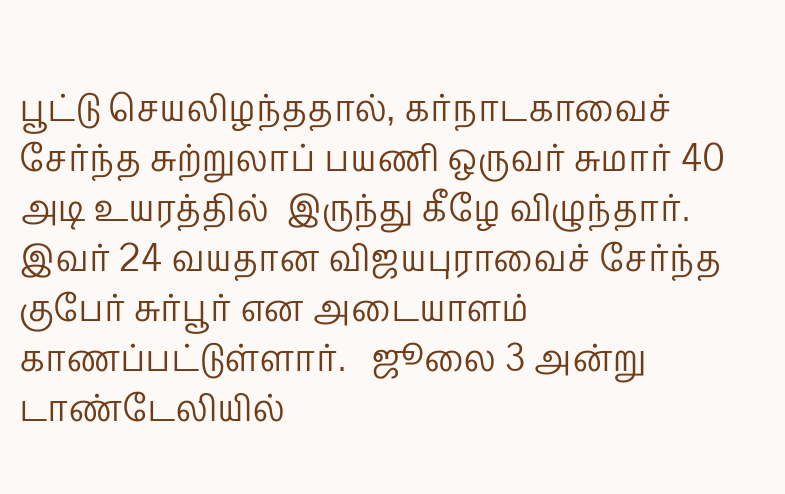பூட்டு செயலிழந்ததால், கர்நாடகாவைச் சேர்ந்த சுற்றுலாப் பயணி ஒருவர் சுமார் 40 அடி உயரத்தில்  இருந்து கீழே விழுந்தார். இவர் 24 வயதான விஜயபுராவைச் சேர்ந்த குபேர் சுர்பூர் என அடையாளம் காணப்பட்டுள்ளார்.   ஜூலை 3 அன்று டாண்டேலியில்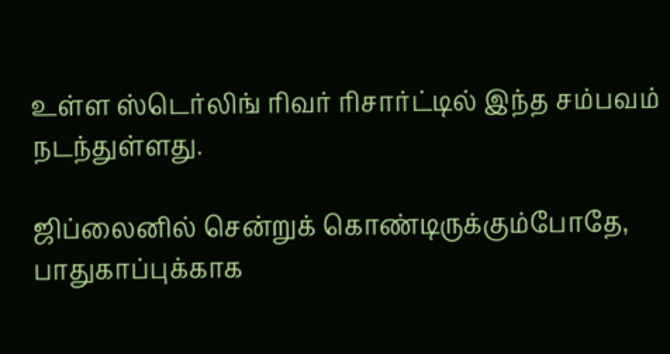உள்ள ஸ்டெர்லிங் ரிவர் ரிசார்ட்டில் இந்த சம்பவம் நடந்துள்ளது.

ஜிப்லைனில் சென்றுக் கொண்டிருக்கும்போதே, பாதுகாப்புக்காக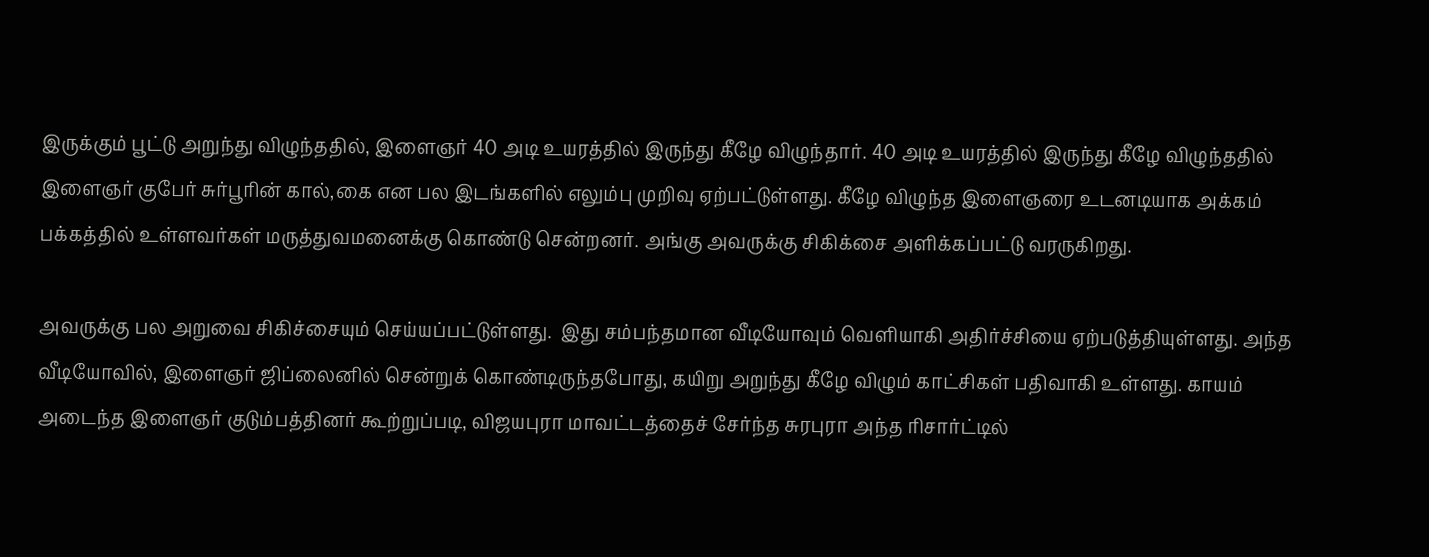இருக்கும் பூட்டு அறுந்து விழுந்ததில், இளைஞர் 40 அடி உயரத்தில் இருந்து கீழே விழுந்தார். 40 அடி உயரத்தில் இருந்து கீழே விழுந்ததில் இளைஞர் குபேர் சுர்பூரின் கால்,கை என பல இடங்களில் எலும்பு முறிவு ஏற்பட்டுள்ளது. கீழே விழுந்த இளைஞரை உடனடியாக அக்கம் பக்கத்தில் உள்ளவர்கள் மருத்துவமனைக்கு கொண்டு சென்றனர். அங்கு அவருக்கு சிகிக்சை அளிக்கப்பட்டு வரருகிறது.

அவருக்கு பல அறுவை சிகிச்சையும் செய்யப்பட்டுள்ளது.  இது சம்பந்தமான வீடியோவும் வெளியாகி அதிர்ச்சியை ஏற்படுத்தியுள்ளது. அந்த வீடியோவில், இளைஞர் ஜிப்லைனில் சென்றுக் கொண்டிருந்தபோது, கயிறு அறுந்து கீழே விழும் காட்சிகள் பதிவாகி உள்ளது. காயம் அடைந்த இளைஞர் குடும்பத்தினர் கூற்றுப்படி, விஜயபுரா மாவட்டத்தைச் சேர்ந்த சுரபுரா அந்த ரிசார்ட்டில்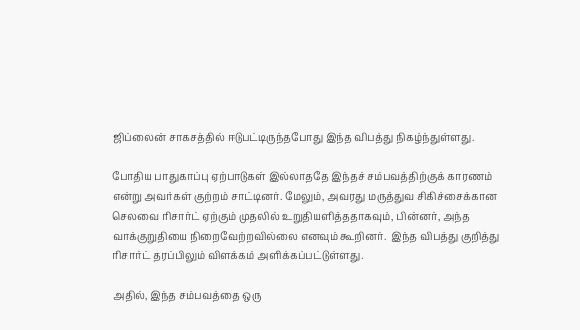ஜிப்லைன் சாகசத்தில் ஈடுபட்டிருந்தபோது இந்த விபத்து நிகழ்ந்துள்ளது.

போதிய பாதுகாப்பு ஏற்பாடுகள் இல்லாததே இந்தச் சம்பவத்திற்குக் காரணம் என்று அவர்கள் குற்றம் சாட்டினர். மேலும், அவரது மருத்துவ சிகிச்சைக்கான செலவை ரிசார்ட் ஏற்கும் முதலில் உறுதியளித்ததாகவும், பின்னர், அந்த வாக்குறுதியை நிறைவேற்றவில்லை எனவும் கூறினர்.  இந்த விபத்து குறித்து ரிசார்ட் தரப்பிலும் விளக்கம் அளிக்கப்பட்டுள்ளது.

அதில், இந்த சம்பவத்தை ஒரு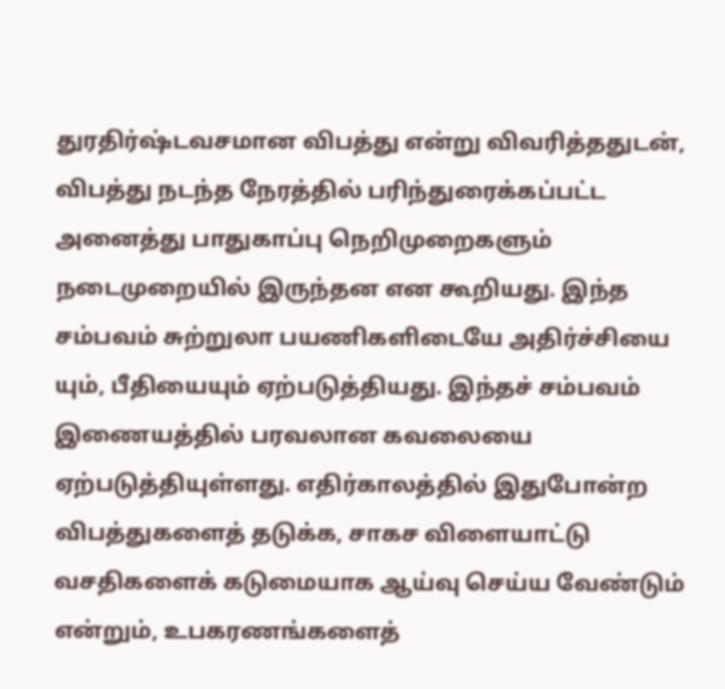துரதிர்ஷ்டவசமான விபத்து என்று விவரித்ததுடன், விபத்து நடந்த நேரத்தில் பரிந்துரைக்கப்பட்ட அனைத்து பாதுகாப்பு நெறிமுறைகளும் நடைமுறையில் இருந்தன என கூறியது. இந்த சம்பவம் சுற்றுலா பயணிகளிடையே அதிர்ச்சியை யும், பீதியையும் ஏற்படுத்தியது. இந்தச் சம்பவம் இணையத்தில் பரவலான கவலையை ஏற்படுத்தியுள்ளது. எதிர்காலத்தில் இதுபோன்ற விபத்துகளைத் தடுக்க, சாகச விளையாட்டு வசதிகளைக் கடுமையாக ஆய்வு செய்ய வேண்டும் என்றும், உபகரணங்களைத்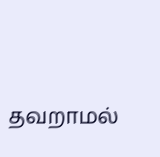தவறாமல்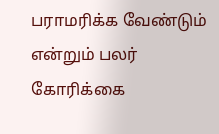பராமரிக்க வேண்டும் என்றும் பலர் கோரிக்கை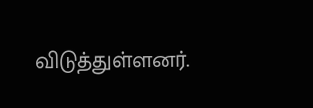விடுத்துள்ளனர்.